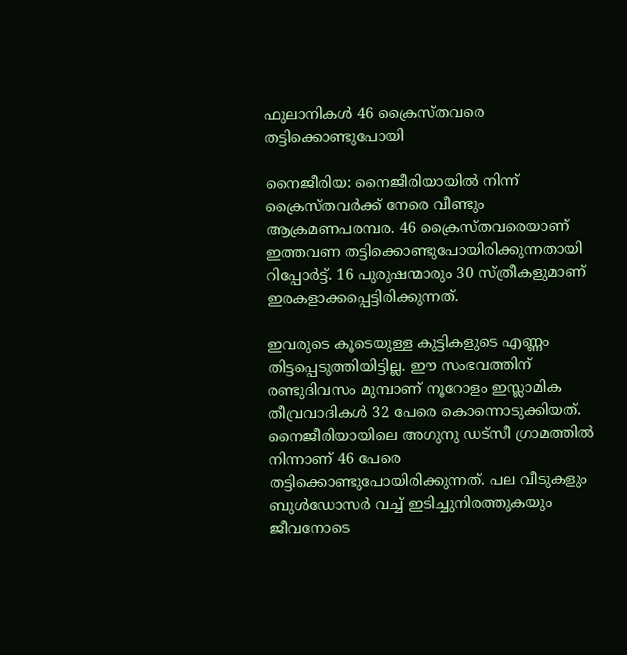ഫുലാനികള്‍ 46 ക്രൈസ്തവരെ തട്ടിക്കൊണ്ടുപോയി

നൈജീരിയ: നൈജീരിയായില്‍ നിന്ന് ക്രൈസ്തവര്‍ക്ക് നേരെ വീണ്ടും ആക്രമണപരമ്പര. 46 ക്രൈസ്തവരെയാണ് ഇത്തവണ തട്ടിക്കൊണ്ടുപോയിരിക്കുന്നതായി റിപ്പോര്‍ട്ട്. 16 പുരുഷന്മാരും 30 സ്ത്രീകളുമാണ് ഇരകളാക്കപ്പെട്ടിരിക്കുന്നത്.

ഇവരുടെ കൂടെയുള്ള കുട്ടികളുടെ എണ്ണം തിട്ടപ്പെടുത്തിയിട്ടില്ല. ഈ സംഭവത്തിന് രണ്ടുദിവസം മുമ്പാണ് നൂറോളം ഇസ്ലാമിക തീവ്രവാദികള്‍ 32 പേരെ കൊന്നൊടുക്കിയത്. നൈജീരിയായിലെ അഗുനു ഡട്‌സീ ഗ്രാമത്തില്‍ നിന്നാണ് 46 പേരെ തട്ടിക്കൊണ്ടുപോയിരിക്കുന്നത്. പല വീടുകളും ബുള്‍ഡോസര്‍ വച്ച് ഇടിച്ചുനിരത്തുകയും ജീവനോടെ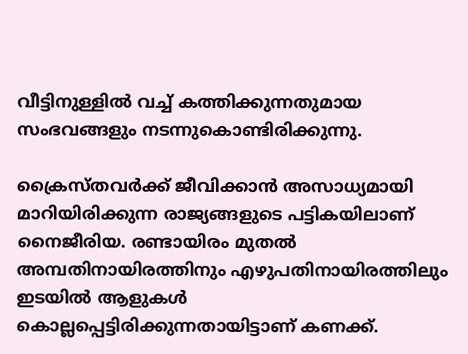വീട്ടിനുള്ളില്‍ വച്ച് കത്തിക്കുന്നതുമായ സംഭവങ്ങളും നടന്നുകൊണ്ടിരിക്കുന്നു.

ക്രൈസ്തവര്‍ക്ക് ജീവിക്കാന്‍ അസാധ്യമായി മാറിയിരിക്കുന്ന രാജ്യങ്ങളുടെ പട്ടികയിലാണ് നൈജീരിയ. രണ്ടായിരം മുതല്‍ അമ്പതിനായിരത്തിനും എഴുപതിനായിരത്തിലും ഇടയില്‍ ആളുകള്‍ കൊല്ലപ്പെട്ടിരിക്കുന്നതായിട്ടാണ് കണക്ക്.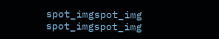spot_imgspot_img
spot_imgspot_img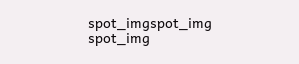spot_imgspot_img
spot_img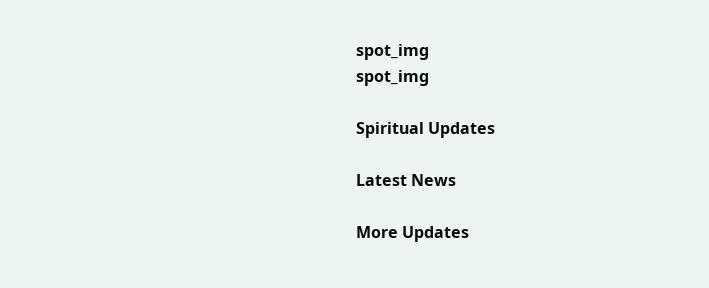spot_img
spot_img

Spiritual Updates

Latest News

More Updates